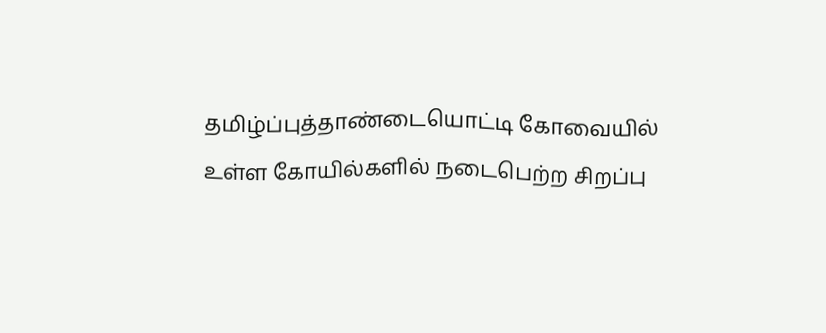தமிழ்ப்புத்தாண்டையொட்டி கோவையில் உள்ள கோயில்களில் நடைபெற்ற சிறப்பு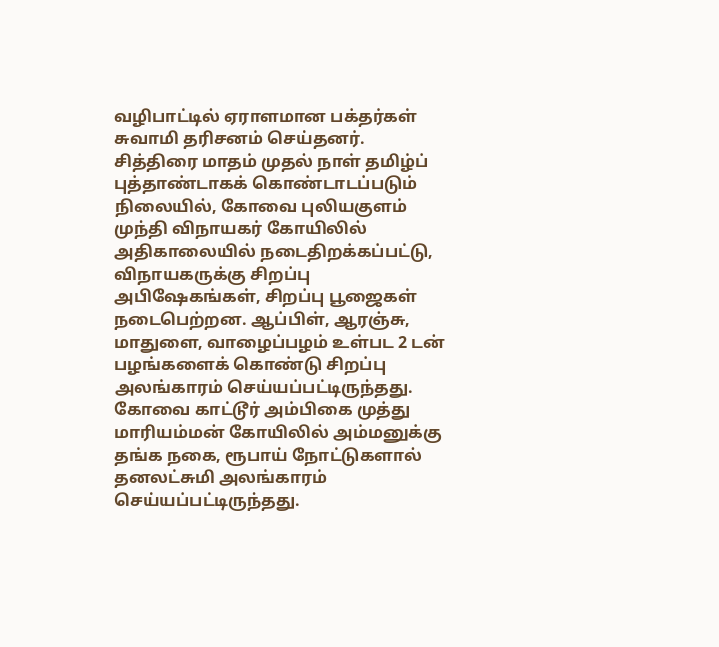வழிபாட்டில் ஏராளமான பக்தர்கள் சுவாமி தரிசனம் செய்தனர்.
சித்திரை மாதம் முதல் நாள் தமிழ்ப் புத்தாண்டாகக் கொண்டாடப்படும் நிலையில், கோவை புலியகுளம் முந்தி விநாயகர் கோயிலில் அதிகாலையில் நடைதிறக்கப்பட்டு, விநாயகருக்கு சிறப்பு அபிஷேகங்கள், சிறப்பு பூஜைகள் நடைபெற்றன. ஆப்பிள், ஆரஞ்சு, மாதுளை, வாழைப்பழம் உள்பட 2 டன் பழங்களைக் கொண்டு சிறப்பு அலங்காரம் செய்யப்பட்டிருந்தது.
கோவை காட்டூர் அம்பிகை முத்து மாரியம்மன் கோயிலில் அம்மனுக்கு தங்க நகை, ரூபாய் நோட்டுகளால் தனலட்சுமி அலங்காரம் செய்யப்பட்டிருந்தது.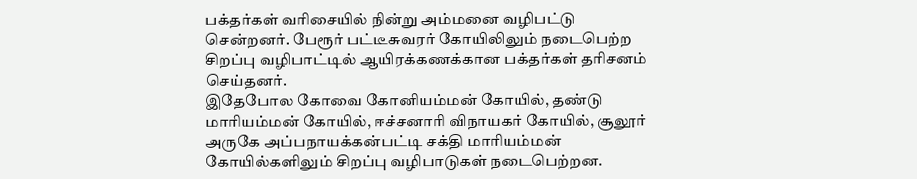பக்தர்கள் வரிசையில் நின்று அம்மனை வழிபட்டு சென்றனர். பேரூர் பட்டீசுவரர் கோயிலிலும் நடைபெற்ற சிறப்பு வழிபாட்டில் ஆயிரக்கணக்கான பக்தர்கள் தரிசனம் செய்தனர்.
இதேபோல கோவை கோனியம்மன் கோயில், தண்டு மாரியம்மன் கோயில், ஈச்சனாரி விநாயகர் கோயில், சூலூர் அருகே அப்பநாயக்கன்பட்டி சக்தி மாரியம்மன் கோயில்களிலும் சிறப்பு வழிபாடுகள் நடைபெற்றன.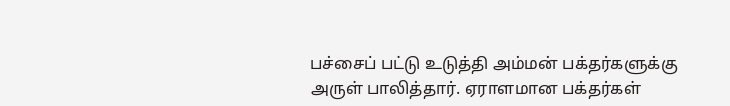பச்சைப் பட்டு உடுத்தி அம்மன் பக்தர்களுக்கு அருள் பாலித்தார். ஏராளமான பக்தர்கள்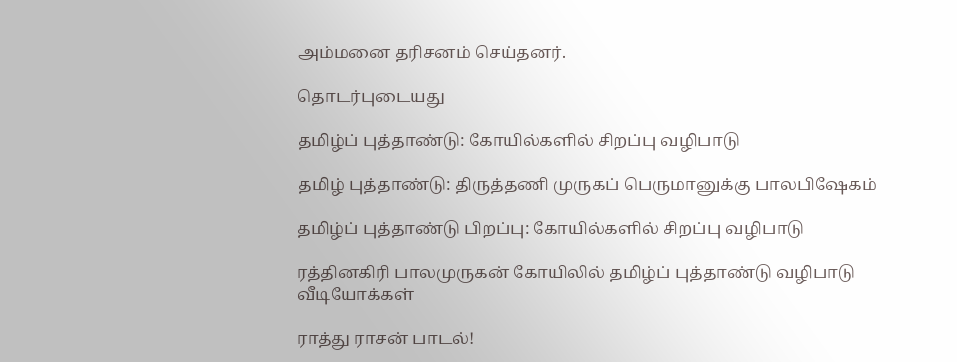அம்மனை தரிசனம் செய்தனர்.

தொடர்புடையது

தமிழ்ப் புத்தாண்டு: கோயில்களில் சிறப்பு வழிபாடு

தமிழ் புத்தாண்டு: திருத்தணி முருகப் பெருமானுக்கு பாலபிஷேகம்

தமிழ்ப் புத்தாண்டு பிறப்பு: கோயில்களில் சிறப்பு வழிபாடு

ரத்தினகிரி பாலமுருகன் கோயிலில் தமிழ்ப் புத்தாண்டு வழிபாடு
வீடியோக்கள்

ராத்து ராசன் பாடல்!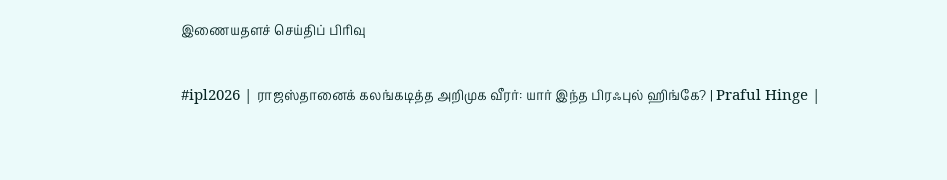இணையதளச் செய்திப் பிரிவு

#ipl2026 | ராஜஸ்தானைக் கலங்கடித்த அறிமுக வீரர்: யார் இந்த பிரஃபுல் ஹிங்கே? | Praful Hinge |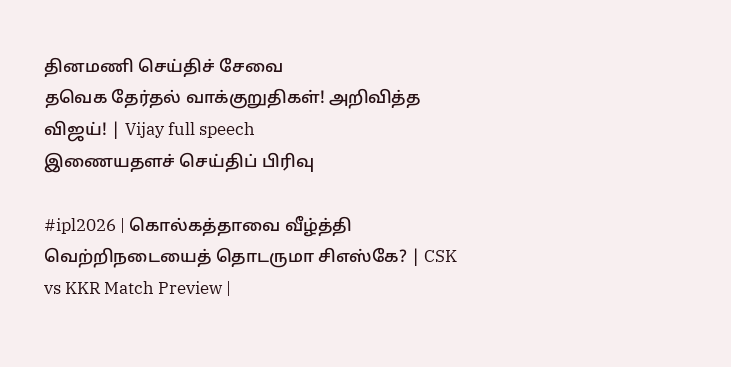தினமணி செய்திச் சேவை
தவெக தேர்தல் வாக்குறுதிகள்! அறிவித்த விஜய்! | Vijay full speech
இணையதளச் செய்திப் பிரிவு

#ipl2026 | கொல்கத்தாவை வீழ்த்தி வெற்றிநடையைத் தொடருமா சிஎஸ்கே? | CSK vs KKR Match Preview |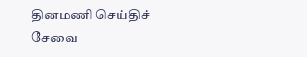தினமணி செய்திச் சேவை